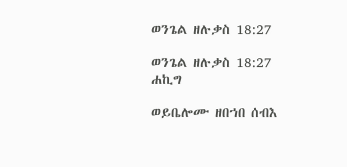ወንጌል ዘሉቃስ 18:27

ወንጌል ዘሉቃስ 18:27 ሐኪግ

ወይቤሎሙ ዘበኀበ ሰብእ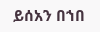ይሰአን በኀበ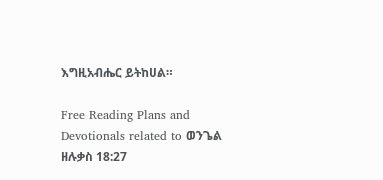እግዚአብሔር ይትከሀል።

Free Reading Plans and Devotionals related to ወንጌል ዘሉቃስ 18:27